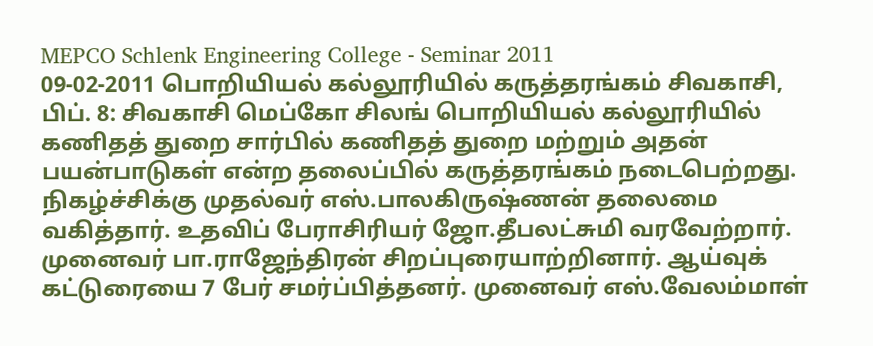MEPCO Schlenk Engineering College - Seminar 2011
09-02-2011 பொறியியல் கல்லூரியில் கருத்தரங்கம் சிவகாசி, பிப். 8: சிவகாசி மெப்கோ சிலங் பொறியியல் கல்லூரியில் கணிதத் துறை சார்பில் கணிதத் துறை மற்றும் அதன் பயன்பாடுகள் என்ற தலைப்பில் கருத்தரங்கம் நடைபெற்றது. நிகழ்ச்சிக்கு முதல்வர் எஸ்.பாலகிருஷ்ணன் தலைமை வகித்தார். உதவிப் பேராசிரியர் ஜோ.தீபலட்சுமி வரவேற்றார். முனைவர் பா.ராஜேந்திரன் சிறப்புரையாற்றினார். ஆய்வுக் கட்டுரையை 7 பேர் சமர்ப்பித்தனர். முனைவர் எஸ்.வேலம்மாள்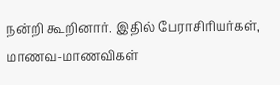நன்றி கூறினார். இதில் பேராசிரியர்கள், மாணவ-மாணவிகள்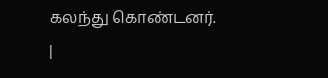கலந்து கொண்டனர். |